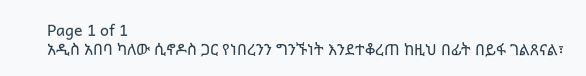Page 1 of 1
አዲስ አበባ ካለው ሲኖዶስ ጋር የነበረንን ግንኙነት እንደተቆረጠ ከዚህ በፊት በይፋ ገልጸናል፣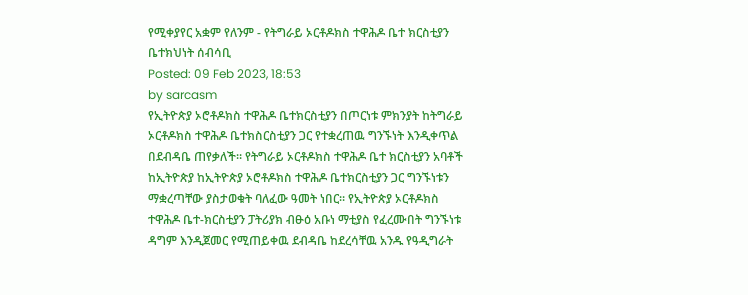የሚቀያየር አቋም የለንም - የትግራይ ኦርቶዶክስ ተዋሕዶ ቤተ ክርስቲያን ቤተክህነት ሰብሳቢ
Posted: 09 Feb 2023, 18:53
by sarcasm
የኢትዮጵያ ኦሮቶዶክስ ተዋሕዶ ቤተክርስቲያን በጦርነቱ ምክንያት ከትግራይ ኦርቶዶክስ ተዋሕዶ ቤተክስርስቲያን ጋር የተቋረጠዉ ግንኙነት እንዲቀጥል በደብዳቤ ጠየቃለች። የትግራይ ኦርቶዶክስ ተዋሕዶ ቤተ ክርስቲያን አባቶች ከኢትዮጵያ ከኢትዮጵያ ኦሮቶዶክስ ተዋሕዶ ቤተክርስቲያን ጋር ግንኙነቱን ማቋረጣቸው ያስታወቁት ባለፈው ዓመት ነበር። የኢትዮጵያ ኦርቶዶክስ ተዋሕዶ ቤተ-ክርስቲያን ፓትሪያክ ብፁዕ አቡነ ማቲያስ የፈረሙበት ግንኙነቱ ዳግም እንዲጀመር የሚጠይቀዉ ደብዳቤ ከደረሳቸዉ አንዱ የዓዲግራት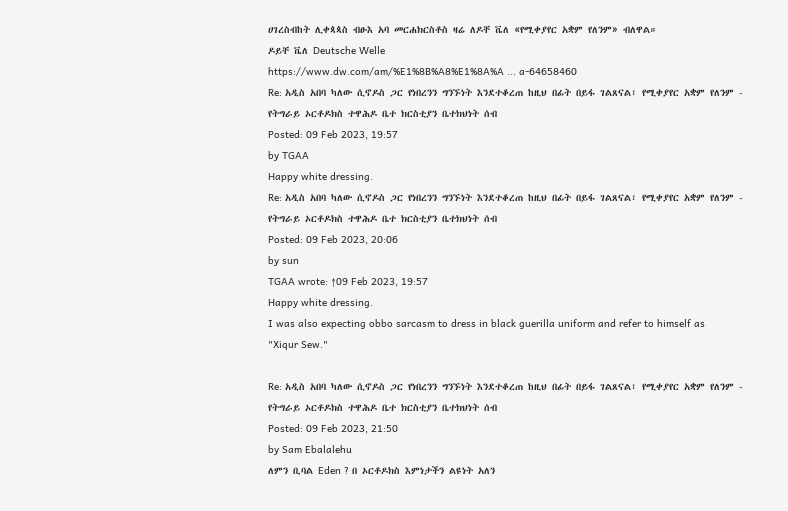ሀገረስብከት ሊቀጳጳስ ብፁእ አባ መርሐክርስቶስ ዛሬ ለዶቸ ቬለ «የሚቀያየር አቋም የለንም» ብለዋል።
ዶይቸ ቬለ Deutsche Welle
https://www.dw.com/am/%E1%8B%A8%E1%8A%A ... a-64658460
Re: አዲስ አበባ ካለው ሲኖዶስ ጋር የነበረንን ግንኙነት እንደተቆረጠ ከዚህ በፊት በይፋ ገልጸናል፣ የሚቀያየር አቋም የለንም - የትግራይ ኦርቶዶክስ ተዋሕዶ ቤተ ክርስቲያን ቤተክህነት ሰብ
Posted: 09 Feb 2023, 19:57
by TGAA
Happy white dressing.
Re: አዲስ አበባ ካለው ሲኖዶስ ጋር የነበረንን ግንኙነት እንደተቆረጠ ከዚህ በፊት በይፋ ገልጸናል፣ የሚቀያየር አቋም የለንም - የትግራይ ኦርቶዶክስ ተዋሕዶ ቤተ ክርስቲያን ቤተክህነት ሰብ
Posted: 09 Feb 2023, 20:06
by sun
TGAA wrote: ↑09 Feb 2023, 19:57
Happy white dressing.
I was also expecting obbo sarcasm to dress in black guerilla uniform and refer to himself as "Xiqur Sew."

Re: አዲስ አበባ ካለው ሲኖዶስ ጋር የነበረንን ግንኙነት እንደተቆረጠ ከዚህ በፊት በይፋ ገልጸናል፣ የሚቀያየር አቋም የለንም - የትግራይ ኦርቶዶክስ ተዋሕዶ ቤተ ክርስቲያን ቤተክህነት ሰብ
Posted: 09 Feb 2023, 21:50
by Sam Ebalalehu
ለምን ቢባል Eden ? በ ኦርቶዶክስ እምነታችን ልዩነት አለን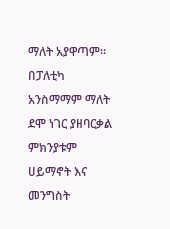ማለት አያዋጣም። በፓለቲካ አንስማማም ማለት ደሞ ነገር ያዘባርቃል ምክንያቱም ሀይማኖት እና መንግስት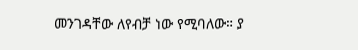መንገዳቸው ለየብቻ ነው የሚባለው። ያ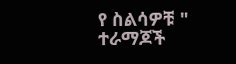የ ስልሳዎቹ " ተራማጆች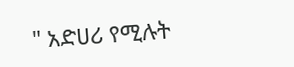" አድሀሪ የሚሉት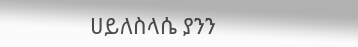ሀይለስላሴ ያንን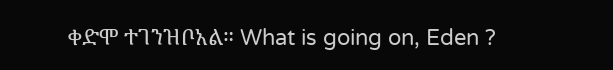ቀድሞ ተገንዝቦአል። What is going on, Eden ?